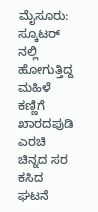ಮೈಸೂರು: ಸ್ಕೂಟರ್ ನಲ್ಲಿ ಹೋಗುತ್ತಿದ್ದ ಮಹಿಳೆ ಕಣ್ಣಿಗೆ ಖಾರದಪುಡಿ ಎರಚಿ ಚಿನ್ನದ ಸರ ಕಸಿದ ಘಟನೆ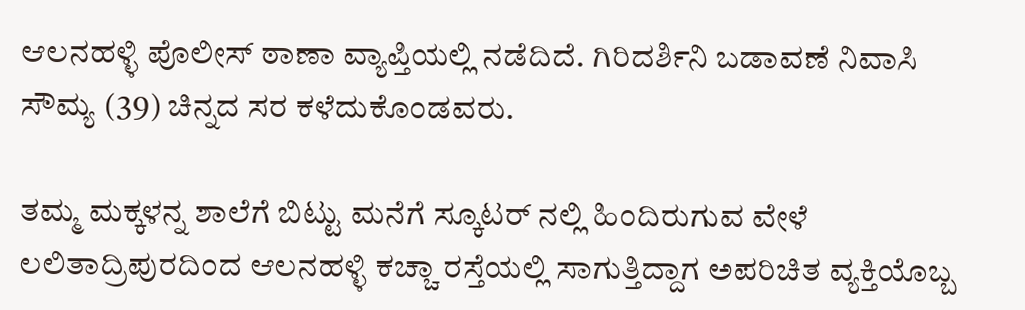ಆಲನಹಳ್ಳಿ ಪೊಲೀಸ್ ಠಾಣಾ ವ್ಯಾಪ್ತಿಯಲ್ಲಿ ನಡೆದಿದೆ. ಗಿರಿದರ್ಶಿನಿ ಬಡಾವಣೆ ನಿವಾಸಿ ಸೌಮ್ಯ (39) ಚಿನ್ನದ ಸರ ಕಳೆದುಕೊಂಡವರು.

ತಮ್ಮ ಮಕ್ಕಳನ್ನ ಶಾಲೆಗೆ ಬಿಟ್ಟು ಮನೆಗೆ ಸ್ಕೂಟರ್ ನಲ್ಲಿ ಹಿಂದಿರುಗುವ ವೇಳೆ ಲಲಿತಾದ್ರಿಪುರದಿಂದ ಆಲನಹಳ್ಳಿ ಕಚ್ಚಾ ರಸ್ತೆಯಲ್ಲಿ ಸಾಗುತ್ತಿದ್ದಾಗ ಅಪರಿಚಿತ ವ್ಯಕ್ತಿಯೊಬ್ಬ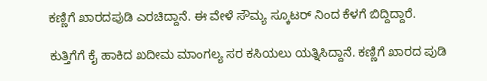ಕಣ್ಣಿಗೆ ಖಾರದಪುಡಿ ಎರಚಿದ್ದಾನೆ. ಈ ವೇಳೆ ಸೌಮ್ಯ ಸ್ಕೂಟರ್ ನಿಂದ ಕೆಳಗೆ ಬಿದ್ದಿದ್ದಾರೆ.

ಕುತ್ತಿಗೆಗೆ ಕೈ ಹಾಕಿದ ಖದೀಮ ಮಾಂಗಲ್ಯ ಸರ ಕಸಿಯಲು ಯತ್ನಿಸಿದ್ದಾನೆ. ಕಣ್ಣಿಗೆ ಖಾರದ ಪುಡಿ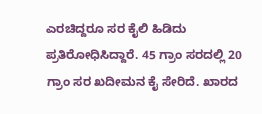ಎರಚಿದ್ದರೂ ಸರ ಕೈಲಿ ಹಿಡಿದು ಪ್ರತಿರೋಧಿಸಿದ್ದಾರೆ. 45 ಗ್ರಾಂ ಸರದಲ್ಲಿ 20 ಗ್ರಾಂ ಸರ ಖದೀಮನ ಕೈ ಸೇರಿದೆ. ಖಾರದ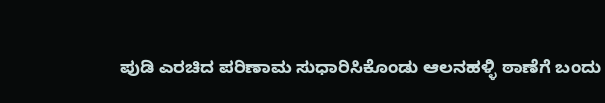ಪುಡಿ ಎರಚಿದ ಪರಿಣಾಮ ಸುಧಾರಿಸಿಕೊಂಡು ಆಲನಹಳ್ಳಿ ಠಾಣೆಗೆ ಬಂದು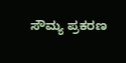ಸೌಮ್ಯ ಪ್ರಕರಣ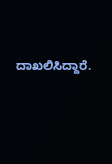ದಾಖಲಿಸಿದ್ದಾರೆ.